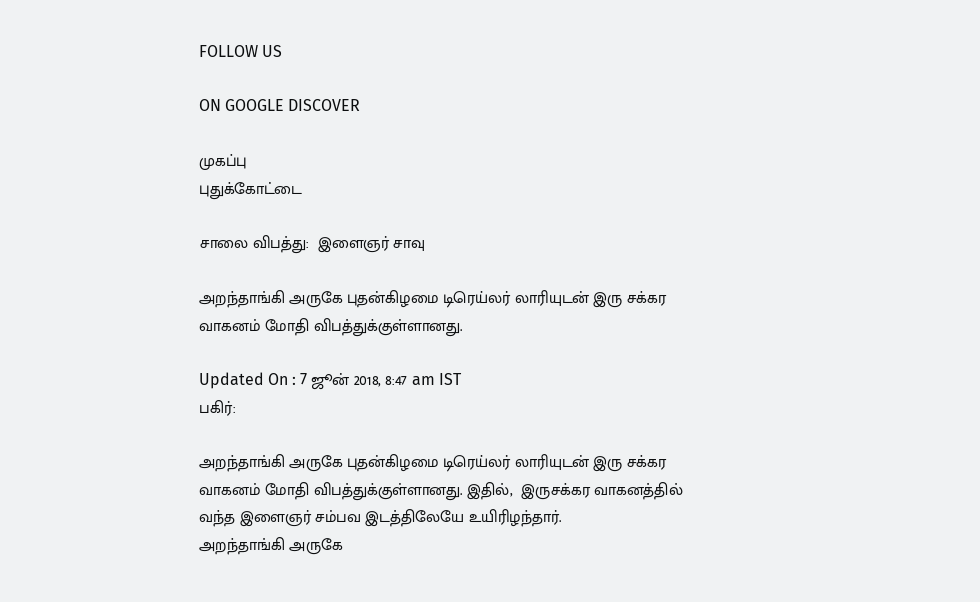FOLLOW US

ON GOOGLE DISCOVER

முகப்பு
புதுக்கோட்டை

சாலை விபத்து:  இளைஞர் சாவு

அறந்தாங்கி அருகே புதன்கிழமை டிரெய்லர் லாரியுடன் இரு சக்கர வாகனம் மோதி விபத்துக்குள்ளானது.

Updated On : 7 ஜூன் 2018, 8:47 am IST
பகிர்:

அறந்தாங்கி அருகே புதன்கிழமை டிரெய்லர் லாரியுடன் இரு சக்கர வாகனம் மோதி விபத்துக்குள்ளானது. இதில்,  இருசக்கர வாகனத்தில் வந்த இளைஞர் சம்பவ இடத்திலேயே உயிரிழந்தார்.
அறந்தாங்கி அருகே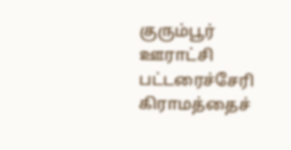குரும்பூர் ஊராட்சி பட்டரைச்சேரி கிராமத்தைச்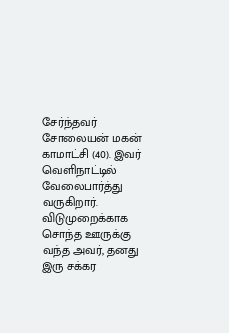சேர்ந்தவர் சோலையன் மகன் காமாட்சி (40). இவர் வெளிநாட்டில் வேலைபார்த்து வருகிறார்.
விடுமுறைக்காக சொந்த ஊருக்கு வந்த அவர், தனது இரு சக்கர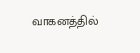வாகனத்தில்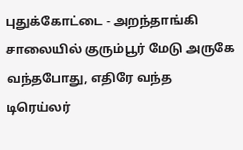புதுக்கோட்டை - அறந்தாங்கி சாலையில் குரும்பூர் மேடு அருகே வந்தபோது, எதிரே வந்த டிரெய்லர்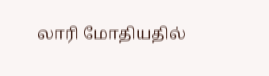லாரி மோதியதில்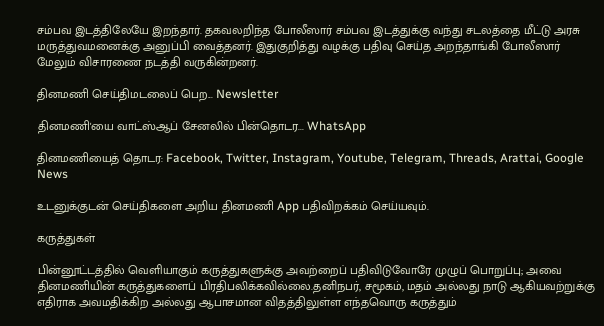சம்பவ இடத்திலேயே இறந்தார். தகவலறிந்த போலீஸார் சம்பவ இடத்துக்கு வந்து சடலத்தை மீட்டு அரசு மருத்துவமனைக்கு அனுப்பி வைத்தனர். இதுகுறித்து வழக்கு பதிவு செய்த அறந்தாங்கி போலீஸார் மேலும் விசாரணை நடத்தி வருகின்றனர்.

தினமணி செய்திமடலைப் பெற... Newsletter

தினமணி'யை வாட்ஸ்ஆப் சேனலில் பின்தொடர... WhatsApp

தினமணியைத் தொடர: Facebook, Twitter, Instagram, Youtube, Telegram, Threads, Arattai, Google News

உடனுக்குடன் செய்திகளை அறிய தினமணி App பதிவிறக்கம் செய்யவும்.

கருத்துகள்

பின்னூட்டத்தில் வெளியாகும் கருத்துகளுக்கு அவற்றைப் பதிவிடுவோரே முழுப் பொறுப்பு; அவை தினமணியின் கருத்துகளைப் பிரதிபலிக்கவில்லை.தனிநபர், சமூகம், மதம் அல்லது நாடு ஆகியவற்றுக்கு எதிராக அவமதிக்கிற அல்லது ஆபாசமான விதத்திலுள்ள எந்தவொரு கருத்தும்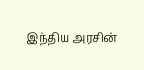இந்திய அரசின்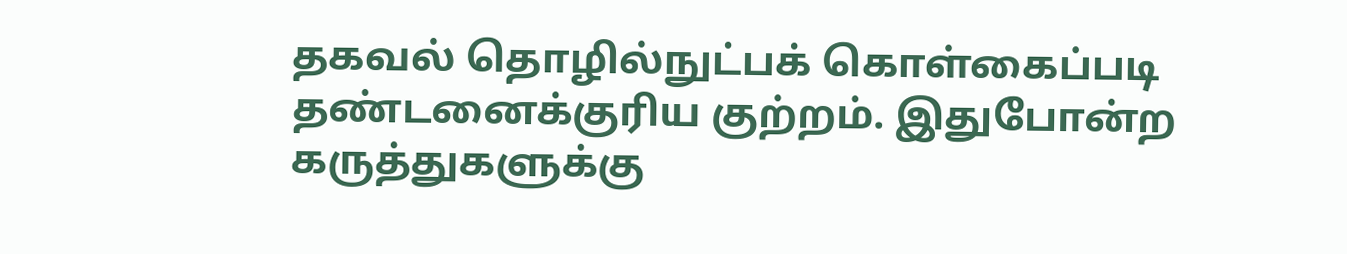தகவல் தொழில்நுட்பக் கொள்கைப்படி தண்டனைக்குரிய குற்றம். இதுபோன்ற கருத்துகளுக்கு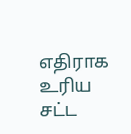எதிராக உரிய சட்ட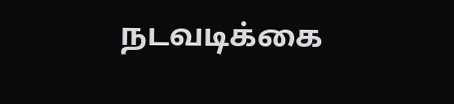நடவடிக்கை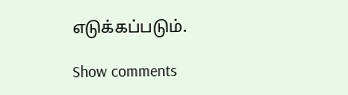எடுக்கப்படும்.

Show comments